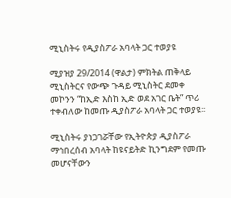ሚኒስትሩ የዲያስፖራ አባላት ጋር ተወያዩ

ሚያዝያ 29/2014 (ዋልታ) ምክትል ጠቅላይ ሚኒስትርና የውጭ ጉዳይ ሚኒስትር ደመቀ መኮንን “ከኢድ እስከ ኢድ ወደ አገር ቤት” ጥሪ ተቀብለው ከመጡ ዲያስፖራ አባላት ጋር ተወያዩ፡፡

ሚኒስትሩ ያነጋገሯቸው የኢትዮጵያ ዲያስፖራ ማኅበረሰብ አባላት ከዩናይትድ ኪንግደም የመጡ መሆናቸውን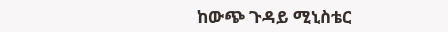ከውጭ ጉዳይ ሚኒስቴር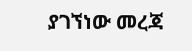ያገኘነው መረጃ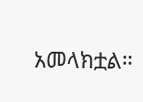አመላክቷል።